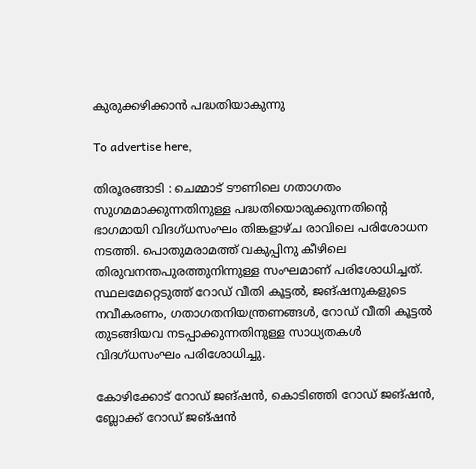കുരുക്കഴിക്കാൻ പദ്ധതിയാകുന്നു

To advertise here,

തിരൂരങ്ങാടി : ചെമ്മാട് ടൗണിലെ ഗതാഗതം സുഗമമാക്കുന്നതിനുള്ള പദ്ധതിയൊരുക്കുന്നതിന്റെ ഭാഗമായി വിദഗ്‌ധസംഘം തിങ്കളാഴ്ച രാവിലെ പരിശോധന നടത്തി. പൊതുമരാമത്ത് വകുപ്പിനു കീഴിലെ തിരുവനന്തപുരത്തുനിന്നുള്ള സംഘമാണ് പരിശോധിച്ചത്. സ്ഥലമേറ്റെടുത്ത് റോഡ് വീതി കൂട്ടൽ, ജങ്ഷനുകളുടെ നവീകരണം, ഗതാഗതനിയന്ത്രണങ്ങൾ, റോഡ് വീതി കൂട്ടൽ തുടങ്ങിയവ നടപ്പാക്കുന്നതിനുള്ള സാധ്യതകൾ വിദഗ്‌ധസംഘം പരിശോധിച്ചു.

കോഴിക്കോട് റോഡ് ജങ്ഷൻ, കൊടിഞ്ഞി റോഡ് ജങ്ഷൻ, ബ്ലോക്ക് റോഡ് ജങ്ഷൻ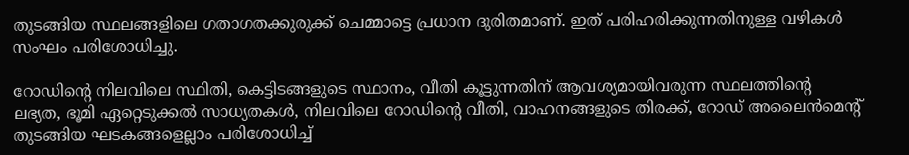തുടങ്ങിയ സ്ഥലങ്ങളിലെ ഗതാഗതക്കുരുക്ക് ചെമ്മാട്ടെ പ്രധാന ദുരിതമാണ്. ഇത് പരിഹരിക്കുന്നതിനുള്ള വഴികൾ സംഘം പരിശോധിച്ചു.

റോഡിന്റെ നിലവിലെ സ്ഥിതി, കെട്ടിടങ്ങളുടെ സ്ഥാനം, വീതി കൂട്ടുന്നതിന് ആവശ്യമായിവരുന്ന സ്ഥലത്തിന്റെ ലഭ്യത, ഭൂമി ഏറ്റെടുക്കൽ സാധ്യതകൾ, നിലവിലെ റോഡിന്റെ വീതി, വാഹനങ്ങളുടെ തിരക്ക്, റോഡ് അലൈൻമെന്റ് തുടങ്ങിയ ഘടകങ്ങളെല്ലാം പരിശോധിച്ച്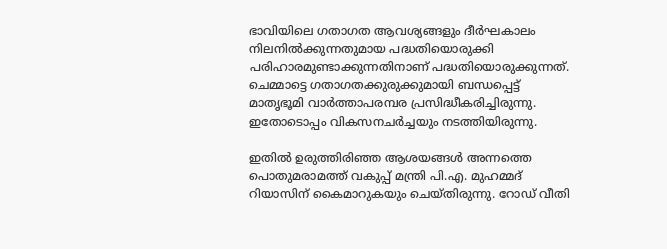ഭാവിയിലെ ഗതാഗത ആവശ്യങ്ങളും ദീർഘകാലം നിലനിൽക്കുന്നതുമായ പദ്ധതിയൊരുക്കി പരിഹാരമുണ്ടാക്കുന്നതിനാണ് പദ്ധതിയൊരുക്കുന്നത്. ചെമ്മാട്ടെ ഗതാഗതക്കുരുക്കുമായി ബന്ധപ്പെട്ട് മാതൃഭൂമി വാർത്താപരമ്പര പ്രസിദ്ധീകരിച്ചിരുന്നു. ഇതോടൊപ്പം വികസനചർച്ചയും നടത്തിയിരുന്നു.

ഇതിൽ ഉരുത്തിരിഞ്ഞ ആശയങ്ങൾ അന്നത്തെ പൊതുമരാമത്ത് വകുപ്പ് മന്ത്രി പി.എ. മുഹമ്മദ് റിയാസിന് കൈമാറുകയും ചെയ്തിരുന്നു. റോഡ് വീതി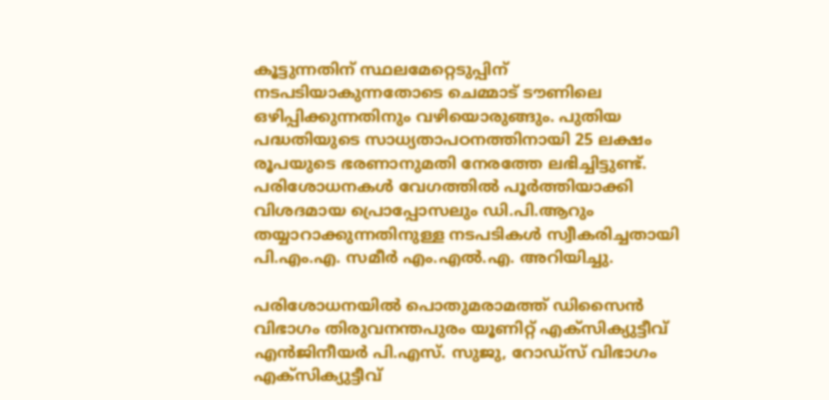കൂട്ടുന്നതിന് സ്ഥലമേറ്റെടുപ്പിന് നടപടിയാകുന്നതോടെ ചെമ്മാട് ടൗണിലെ ഒഴിപ്പിക്കുന്നതിനും വഴിയൊരുങ്ങും. പുതിയ പദ്ധതിയുടെ സാധ്യതാപഠനത്തിനായി 25 ലക്ഷം രൂപയുടെ ഭരണാനുമതി നേരത്തേ ലഭിച്ചിട്ടുണ്ട്. പരിശോധനകൾ വേഗത്തിൽ പൂർത്തിയാക്കി വിശദമായ പ്രൊപ്പോസലും ഡി.പി.ആറും തയ്യാറാക്കുന്നതിനുള്ള നടപടികൾ സ്വീകരിച്ചതായി പി.എം.എ. സമീർ എം.എൽ.എ. അറിയിച്ചു.

പരിശോധനയിൽ പൊതുമരാമത്ത് ഡിസൈൻ വിഭാഗം തിരുവനന്തപുരം യൂണിറ്റ് എക്‌സിക്യുട്ടീവ് എൻജിനീയർ പി.എസ്. സുജു, റോഡ്‌സ് വിഭാഗം എക്‌സിക്യുട്ടീവ്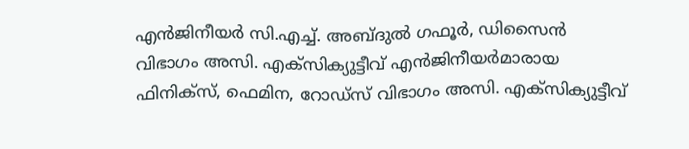എൻജിനീയർ സി.എച്ച്. അബ്ദുൽ ഗഫൂർ, ഡിസൈൻ വിഭാഗം അസി. എക്‌സിക്യുട്ടീവ് എൻജിനീയർമാരായ ഫിനിക്‌സ്, ഫെമിന, റോഡ്‌സ് വിഭാഗം അസി. എക്‌സിക്യുട്ടീവ്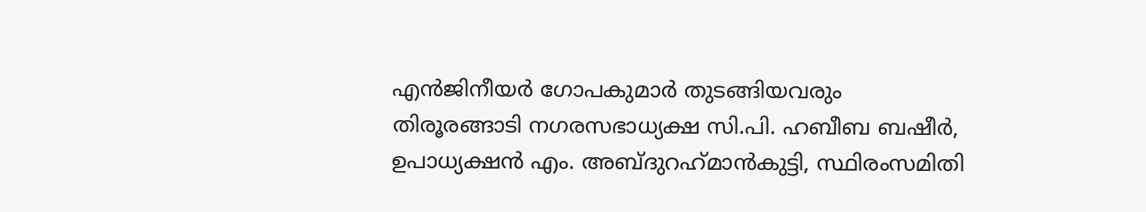എൻജിനീയർ ഗോപകുമാർ തുടങ്ങിയവരും തിരൂരങ്ങാടി നഗരസഭാധ്യക്ഷ സി.പി. ഹബീബ ബഷീർ, ഉപാധ്യക്ഷൻ എം. അബ്ദുറഹ്‌മാൻകുട്ടി, സ്ഥിരംസമിതി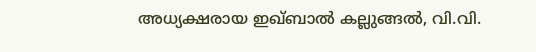അധ്യക്ഷരായ ഇഖ്ബാൽ കല്ലുങ്ങൽ, വി.വി.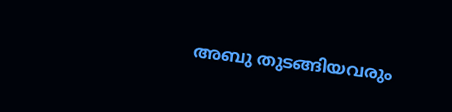അബു തുടങ്ങിയവരും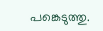പങ്കെടുത്തു.